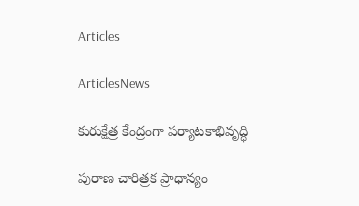Articles

ArticlesNews

కురుక్షేత్ర కేంద్రంగా పర్యాటకాభివృద్ధి

పురాణ చారిత్రక ప్రాధాన్యం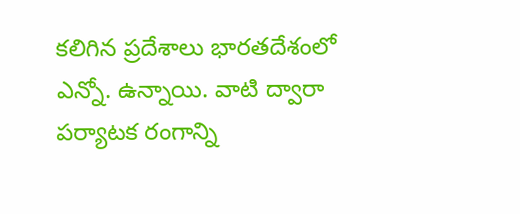కలిగిన ప్రదేశాలు భారతదేశంలో ఎన్నో. ఉన్నాయి. వాటి ద్వారా పర్యాటక రంగాన్ని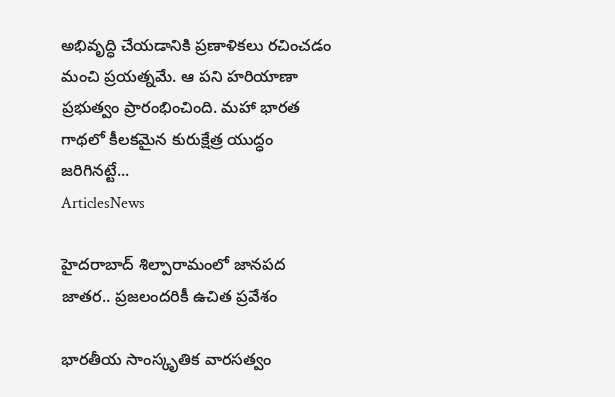అభివృద్ధి చేయడానికి ప్రణాళికలు రచించడం మంచి ప్రయత్నమే. ఆ పని హరియాణా ప్రభుత్వం ప్రారంభించింది. మహా భారత గాథలో కీలకమైన కురుక్షేత్ర యుద్ధం జరిగినట్టే...
ArticlesNews

హైదరాబాద్‌ శిల్పారామంలో జానపద జాతర.. ప్రజలందరికీ ఉచిత ప్రవేశం

భారతీయ సాంస్కృతిక వారసత్వం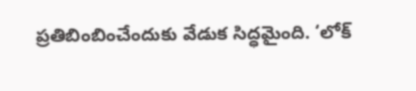ప్రతిబింబించేందుకు వేడుక సిద్ధమైంది. ‘లోక్‌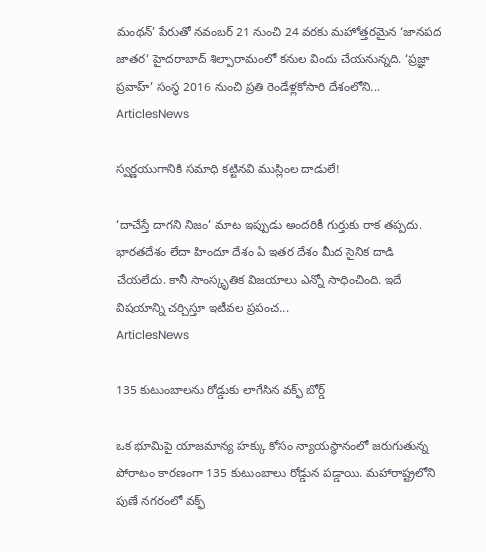మంథన్‌’ పేరుతో నవంబర్‌ 21 నుంచి 24 వరకు మహోత్తరమైన ‘జానపద జాతర‘ హైదరాబాద్‌ శిల్పారామంలో కనుల విందు చేయనున్నది. ‘ప్రజ్ఞా ప్రవాహ్‌’ సంస్థ 2016 నుంచి ప్రతి రెండేళ్లకోసారి దేశంలోని...
ArticlesNews

స్వర్ణయుగానికి సమాధి కట్టినవి ముస్లింల దాడులే!

‘దాచేస్తే దాగని నిజం’ మాట ఇప్పుడు అందరికీ గుర్తుకు రాక తప్పదు. భారతదేశం లేదా హిందూ దేశం ఏ ఇతర దేశం మీద సైనిక దాడి చేయలేదు. కానీ సాంస్కృతిక విజయాలు ఎన్నో సాధించింది. ఇదే విషయాన్ని చర్చిస్తూ ఇటీవల ప్రపంచ...
ArticlesNews

135 కుటుంబాలను రోడ్డుకు లాగేసిన వక్ఫ్ బోర్డ్

ఒక భూమిపై యాజమాన్య హక్కు కోసం న్యాయస్థానంలో జరుగుతున్న పోరాటం కారణంగా 135 కుటుంబాలు రోడ్డున పడ్డాయి. మహారాష్ట్రలోని పుణే నగరంలో వక్ఫ్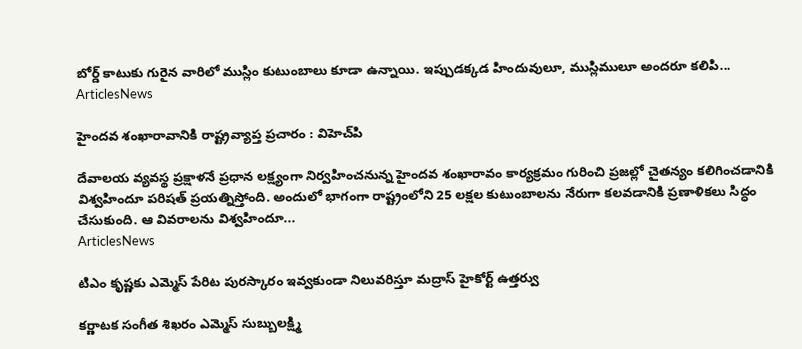బోర్డ్ కాటుకు గురైన వారిలో ముస్లిం కుటుంబాలు కూడా ఉన్నాయి. ఇప్పుడక్కడ హిందువులూ, ముస్లిములూ అందరూ కలిపి...
ArticlesNews

హైందవ శంఖారావానికి రాష్ట్రవ్యాప్త ప్రచారం : విహెచ్‌పి

దేవాలయ వ్యవస్థ ప్రక్షాళనే ప్రధాన లక్ష్యంగా నిర్వహించనున్న హైందవ శంఖారావం కార్యక్రమం గురించి ప్రజల్లో చైతన్యం కలిగించడానికి విశ్వహిందూ పరిషత్ ప్రయత్నిస్తోంది. అందులో భాగంగా రాష్ట్రంలోని 25 లక్షల కుటుంబాలను నేరుగా కలవడానికి ప్రణాళికలు సిద్ధం చేసుకుంది. ఆ వివరాలను విశ్వహిందూ...
ArticlesNews

టిఎం కృష్ణకు ఎమ్మెస్ పేరిట పురస్కారం ఇవ్వకుండా నిలువరిస్తూ మద్రాస్ హైకోర్ట్ ఉత్తర్వు

కర్ణాటక సంగీత శిఖరం ఎమ్మెస్ సుబ్బులక్ష్మి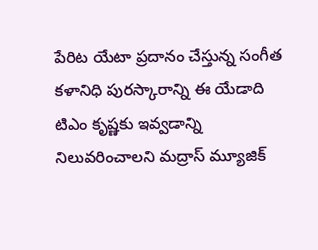పేరిట యేటా ప్రదానం చేస్తున్న సంగీత కళానిధి పురస్కారాన్ని ఈ యేడాది టిఎం కృష్ణకు ఇవ్వడాన్ని నిలువరించాలని మద్రాస్ మ్యూజిక్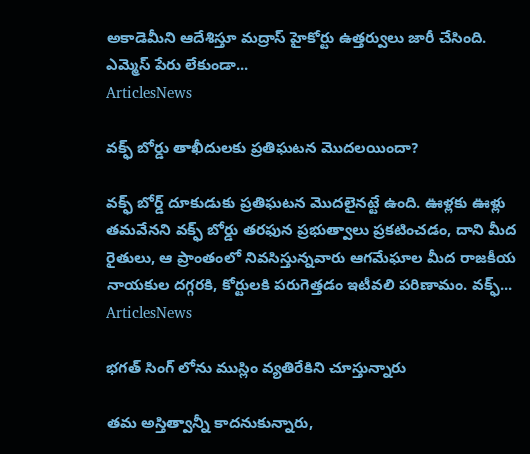అకాడెమీని ఆదేశిస్తూ మద్రాస్ హైకోర్టు ఉత్తర్వులు జారీ చేసింది. ఎమ్మెస్ పేరు లేకుండా...
ArticlesNews

వక్ఫ్ బోర్డు తాఖీదులకు ప్రతిఘటన మొదలయిందా?

వక్ఫ్ బోర్డ్ దూకుడుకు ప్రతిఘటన మొదలైనట్టే ఉంది. ఊళ్లకు ఊళ్లు తమవేనని వక్ఫ్ బోర్డు తరఫున ప్రభుత్వాలు ప్రకటించడం, దాని మీద రైతులు, ఆ ప్రాంతంలో నివసిస్తున్నవారు ఆగమేఘాల మీద రాజకీయ నాయకుల దగ్గరకి, కోర్టులకి పరుగెత్తడం ఇటీవలి పరిణామం. వక్ఫ్...
ArticlesNews

భగత్ సింగ్ లోను ముస్లిం వ్యతిరేకిని చూస్తున్నారు

తమ అస్తిత్వాన్నీ కాదనుకున్నారు,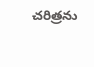చరిత్రను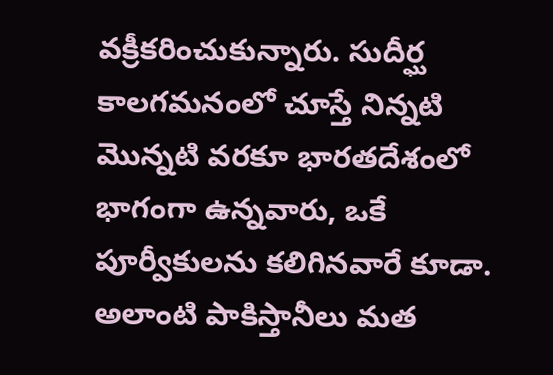వక్రీకరించుకున్నారు. సుదీర్ఘ కాలగమనంలో చూస్తే నిన్నటి మొన్నటి వరకూ భారతదేశంలో భాగంగా ఉన్నవారు, ఒకే పూర్వీకులను కలిగినవారే కూడా. అలాంటి పాకిస్తానీలు మత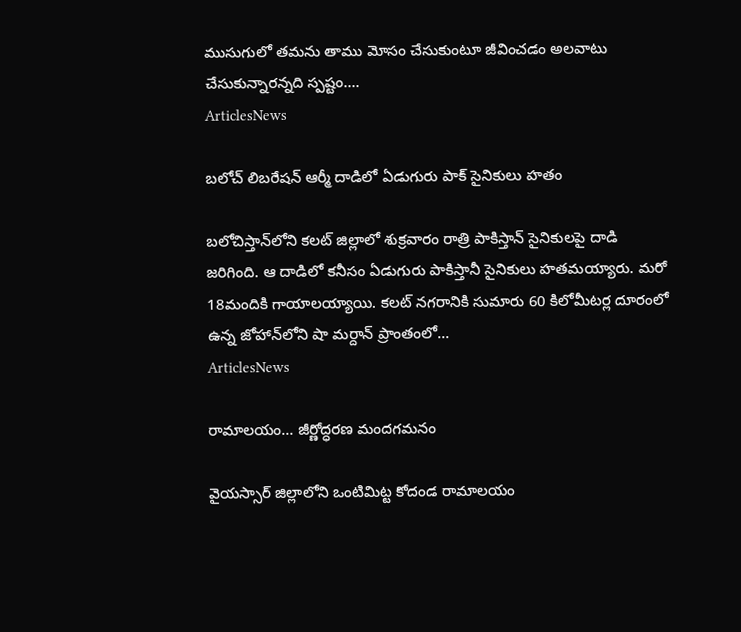ముసుగులో తమను తాము మోసం చేసుకుంటూ జీవించడం అలవాటు చేసుకున్నారన్నది స్పష్టం....
ArticlesNews

బలోచ్ లిబరేషన్ ఆర్మీ దాడిలో ఏడుగురు పాక్ సైనికులు హతం

బలోచిస్తాన్‌లోని కలట్ జిల్లాలో శుక్రవారం రాత్రి పాకిస్తాన్ సైనికులపై దాడి జరిగింది. ఆ దాడిలో కనీసం ఏడుగురు పాకిస్తానీ సైనికులు హతమయ్యారు. మరో 18మందికి గాయాలయ్యాయి. కలట్ నగరానికి సుమారు 60 కిలోమీటర్ల దూరంలో ఉన్న జోహాన్‌లోని షా మర్దాన్ ప్రాంతంలో...
ArticlesNews

రామాలయం… జీర్ణోద్ధరణ మందగమనం

వైయస్సార్ జిల్లాలోని ఒంటిమిట్ట కోదండ రామాలయం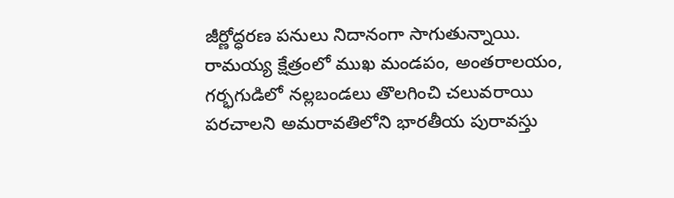జీర్ణోద్ధరణ పనులు నిదానంగా సాగుతున్నాయి. రామయ్య క్షేత్రంలో ముఖ మండపం, అంతరాలయం, గర్భగుడిలో నల్లబండలు తొలగించి చలువరాయి పరచాలని అమరావతిలోని భారతీయ పురావస్తు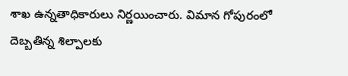శాఖ ఉన్నతాధికారులు నిర్ణయించారు. విమాన గోపురంలో దెబ్బతిన్న శిల్పాలకు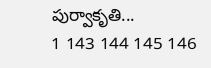పుర్వాకృతి...
1 143 144 145 146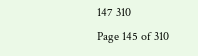147 310
Page 145 of 310